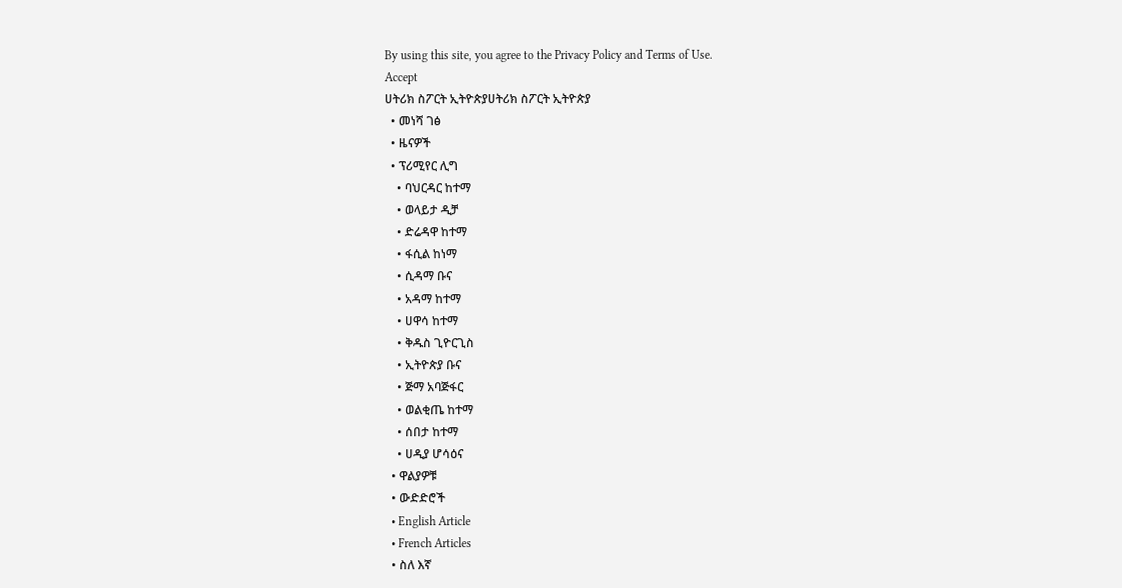By using this site, you agree to the Privacy Policy and Terms of Use.
Accept
ሀትሪክ ስፖርት ኢትዮጵያሀትሪክ ስፖርት ኢትዮጵያ
  • መነሻ ገፅ
  • ዜናዎች
  • ፕሪሚየር ሊግ
    • ባህርዳር ከተማ
    • ወላይታ ዲቻ
    • ድሬዳዋ ከተማ
    • ፋሲል ከነማ
    • ሲዳማ ቡና
    • አዳማ ከተማ
    • ሀዋሳ ከተማ
    • ቅዱስ ጊዮርጊስ
    • ኢትዮጵያ ቡና
    • ጅማ አባጅፋር
    • ወልቂጤ ከተማ
    • ሰበታ ከተማ
    • ሀዲያ ሆሳዕና
  • ዋልያዎቹ
  • ውድድሮች
  • English Article
  • French Articles
  • ስለ እኛ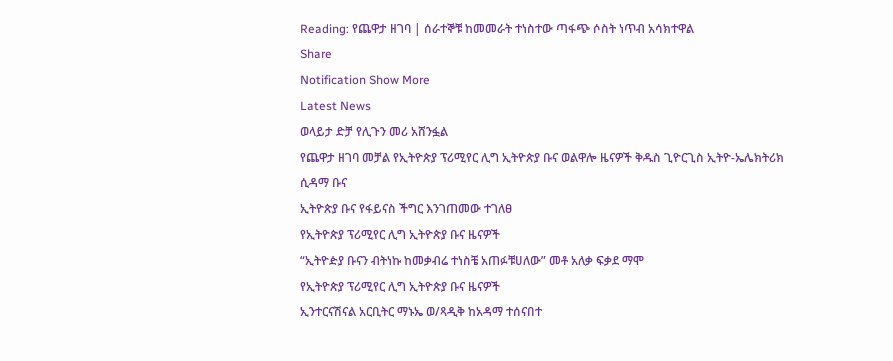Reading: የጨዋታ ዘገባ | ሰራተኞቹ ከመመራት ተነስተው ጣፋጭ ሶስት ነጥብ አሳክተዋል
Share
Notification Show More
Latest News
ወላይታ ድቻ የሊጉን መሪ አሸንፏል
የጨዋታ ዘገባ መቻል የኢትዮጵያ ፕሪሚየር ሊግ ኢትዮጵያ ቡና ወልዋሎ ዜናዎች ቅዱስ ጊዮርጊስ ኢትዮ-ኤሌክትሪክ ሲዳማ ቡና
ኢትዮጵያ ቡና የፋይናስ ችግር እንገጠመው ተገለፀ
የኢትዮጵያ ፕሪሚየር ሊግ ኢትዮጵያ ቡና ዜናዎች
“ኢትዮዽያ ቡናን ብትነኩ ከመቃብሬ ተነስቼ አጠፉቹሀለው” መቶ አለቃ ፍቃደ ማሞ
የኢትዮጵያ ፕሪሚየር ሊግ ኢትዮጵያ ቡና ዜናዎች
ኢንተርናሽናል አርቢትር ማኑኤ ወ/ጻዲቅ ከአዳማ ተሰናበተ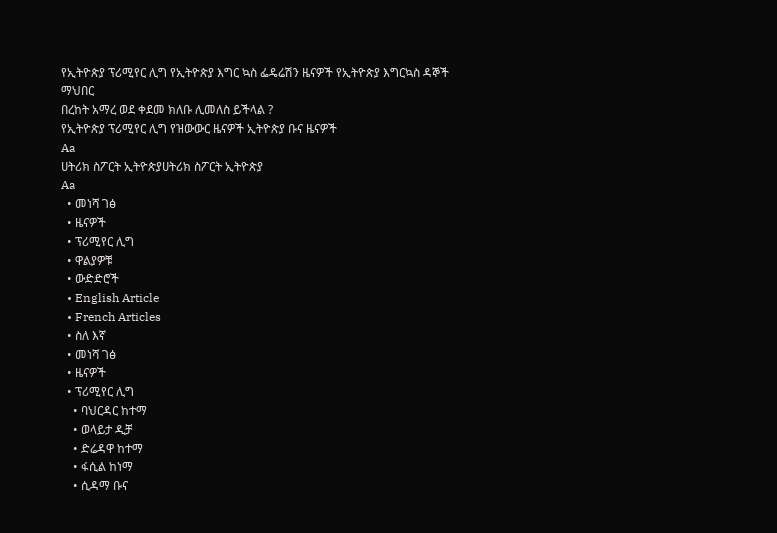የኢትዮጵያ ፕሪሚየር ሊግ የኢትዮጵያ እግር ኳስ ፌዴሬሽን ዜናዎች የኢትዮጵያ እግርኳስ ዳኞች ማህበር
በረከት አማረ ወደ ቀደመ ክለቡ ሊመለስ ይችላል ?
የኢትዮጵያ ፕሪሚየር ሊግ የዝውውር ዜናዎች ኢትዮጵያ ቡና ዜናዎች
Aa
ሀትሪክ ስፖርት ኢትዮጵያሀትሪክ ስፖርት ኢትዮጵያ
Aa
  • መነሻ ገፅ
  • ዜናዎች
  • ፕሪሚየር ሊግ
  • ዋልያዎቹ
  • ውድድሮች
  • English Article
  • French Articles
  • ስለ እኛ
  • መነሻ ገፅ
  • ዜናዎች
  • ፕሪሚየር ሊግ
    • ባህርዳር ከተማ
    • ወላይታ ዲቻ
    • ድሬዳዋ ከተማ
    • ፋሲል ከነማ
    • ሲዳማ ቡና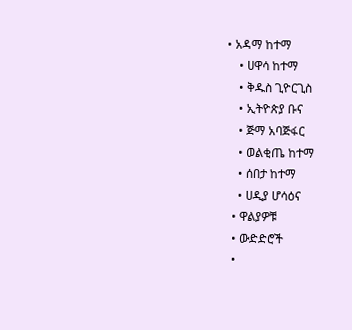• አዳማ ከተማ
    • ሀዋሳ ከተማ
    • ቅዱስ ጊዮርጊስ
    • ኢትዮጵያ ቡና
    • ጅማ አባጅፋር
    • ወልቂጤ ከተማ
    • ሰበታ ከተማ
    • ሀዲያ ሆሳዕና
  • ዋልያዎቹ
  • ውድድሮች
  •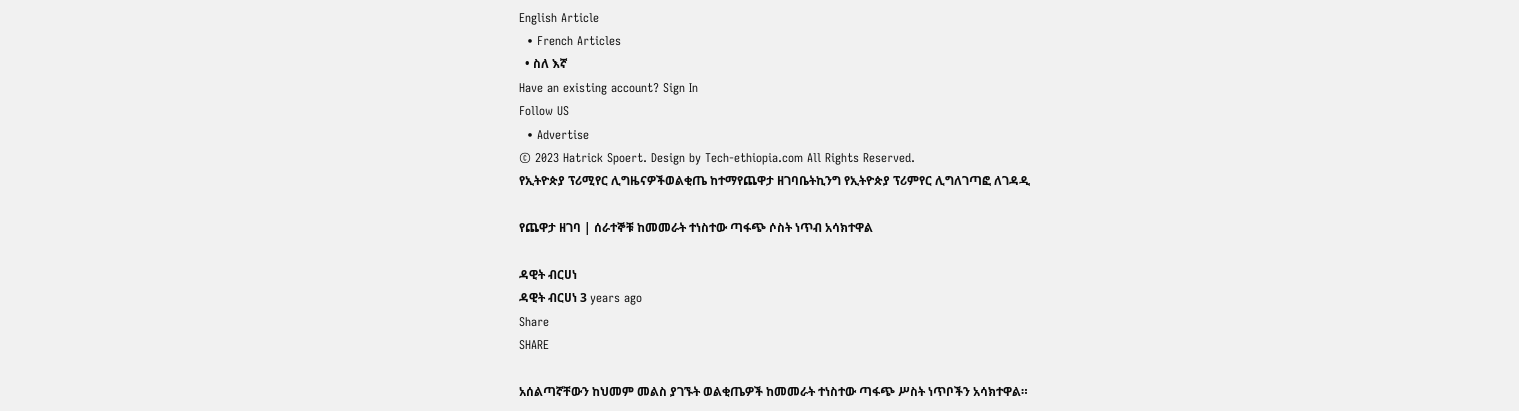English Article
  • French Articles
  • ስለ እኛ
Have an existing account? Sign In
Follow US
  • Advertise
© 2023 Hatrick Spoert. Design by Tech-ethiopia.com All Rights Reserved.
የኢትዮጵያ ፕሪሚየር ሊግዜናዎችወልቂጤ ከተማየጨዋታ ዘገባቤትኪንግ የኢትዮጵያ ፕሪምየር ሊግለገጣፎ ለገዳዲ

የጨዋታ ዘገባ | ሰራተኞቹ ከመመራት ተነስተው ጣፋጭ ሶስት ነጥብ አሳክተዋል

ዳዊት ብርሀነ
ዳዊት ብርሀነ 3 years ago
Share
SHARE

አሰልጣኛቸውን ከህመም መልስ ያገኙት ወልቂጤዎች ከመመራት ተነስተው ጣፋጭ ሥስት ነጥቦችን አሳክተዋል።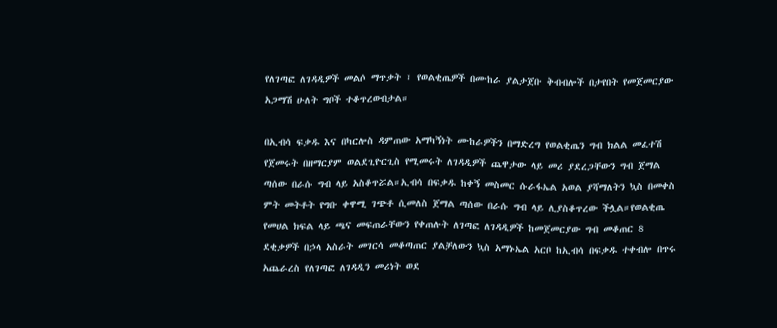የለገጣፎ ለገዳዲዎች መልሶ ማጥቃት ፣ የወልቂጤዎች በሙከራ ያልታጀቡ ቅብብሎች በታየበት የመጀመርያው አጋማሽ ሁለት ግቦች ተቆጥረውበታል።

በኢብሳ ፍቃዱ እና በካርሎስ ዳምጠው አማካኝነት ሙከራዎችን በማድረግ የወልቂጤን ግብ ክልል መፈተሽ የጀመሩት በዘማርያም ወልደጊዮርጊስ የሚመሩት ለገዳዲዎች ጨዋታው ላይ መሪ ያደረጋቸውን ግብ ጀማል ጣሰው በራሱ ግብ ላይ አስቆጥሯል።ኢብሳ በፍቃዱ ከቀኝ መስመር ሱራፋኤል አወል ያሻማለትን ኳስ በመቀስ ምት መትቶት የግቡ ቀዋሚ ገጭቶ ሲመለስ ጀማል ጣሰው በራሱ ግብ ላይ ሊያስቆጥረው ችሏል።የወልቂጤ የመሀል ክፍል ላይ ጫና መፍጠራቸውን የቀጠሉት ለገጣፎ ለገዳዲዎች ከመጀመርያው ግብ መቆጠር 8 ደቂቃዎች በኃላ አስራት መገርሳ መቆጣጠር ያልቻለውን ኳስ አማኑኤል አርቦ ከኢብሳ በፍቃዱ ተቀብሎ በጥሩ አጨራረስ የለገጣፎ ለገዳዲን መሪነት ወደ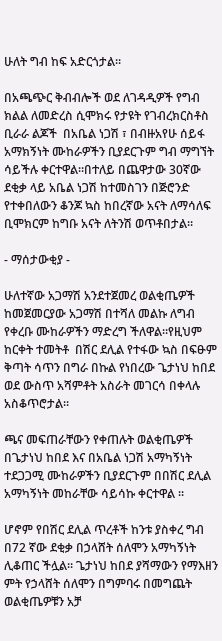ሁለት ግብ ከፍ አድርጎታል።

በአጫጭር ቅብብሎች ወደ ለገዳዲዎች የግብ ክልል ለመድረስ ሲሞክሩ የታዩት የገብረክርስቶስ ቢራራ ልጆች  በአቤል ነጋሽ ፣ በብዙአየሁ ሰይፋ አማክኝነት ሙከራዎችን ቢያደርጉም ግብ ማግኘት ሳይችሉ ቀርተዋል።በተለይ በጨዋታው 30ኛው ደቂቃ ላይ አቤል ነጋሽ ከተመስገን በጅሮንድ የተቀበለውን ቆንጆ ኳስ ከበረኛው አናት ለማሳለፍ ቢሞክርም ከግቡ አናት ለትንሽ ወጥቶበታል።

- ማሰታውቂያ -

ሁለተኛው አጋማሽ አንደተጀመረ ወልቂጤዎች ከመጀመርያው አጋማሽ በተሻለ መልኩ ለግብ የቀረቡ ሙከራዎችን ማድረግ ችለዋል።የዚህም ከርቀት ተመትቶ  በሽር ደሊል የተፋው ኳስ በፍፁም ቅጣት ሳጥን በግራ በኩል የነበረው ጌታነህ ከበደ ወደ ውስጥ አሻምቶት አስራት መገርሳ በቀላሉ አስቆጥሮታል።

ጫና መፍጠራቸውን የቀጠሉት ወልቂጤዎች በጌታነህ ከበደ እና በአቤል ነጋሽ አማካኝነት ተደጋጋሚ ሙከራዎችን ቢያደርጉም በበሽር ደሊል አማካኝነት መከራቸው ሳይሳኩ ቀርተዋል ።

ሆኖም የበሽር ደሊል ጥረቶች ከንቱ ያስቀረ ግብ በ72 ኛው ደቂቃ በኃላሸት ሰለሞን አማካኝነት ሊቆጠር ችሏል። ጌታነህ ከበደ ያሻማውን የማእዘን ምት የኃላሸት ሰለሞን በግምባሩ በመግጨት ወልቂጤዎቹን አቻ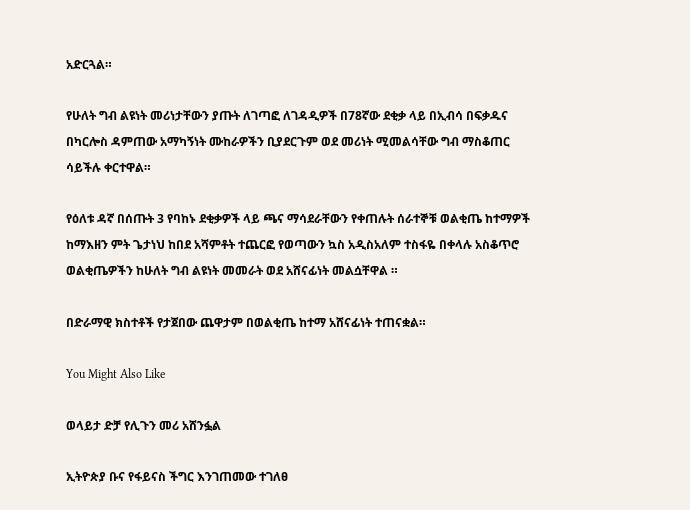አድርጓል።

የሁለት ግብ ልዩነት መሪነታቸውን ያጡት ለገጣፎ ለገዳዲዎች በ78ኛው ደቂቃ ላይ በኢብሳ በፍቃዱና በካርሎስ ዳምጠው አማካኝነት ሙከራዎችን ቢያደርጉም ወደ መሪነት ሚመልሳቸው ግብ ማስቆጠር ሳይችሉ ቀርተዋል።

የዕለቱ ዳኛ በሰጡት 3 የባከኑ ደቂቃዎች ላይ ጫና ማሳደራቸውን የቀጠሉት ሰራተኞቹ ወልቂጤ ከተማዎች ከማእዘን ምት ጌታነህ ከበደ አሻምቶት ተጨርፎ የወጣውን ኳስ አዲስአለም ተስፋዬ በቀላሉ አስቆጥሮ ወልቂጤዎችን ከሁለት ግብ ልዩነት መመራት ወደ አሸናፊነት መልሷቸዋል ።

በድራማዊ ክስተቶች የታጀበው ጨዋታም በወልቂጤ ከተማ አሸናፊነት ተጠናቋል።

You Might Also Like

ወላይታ ድቻ የሊጉን መሪ አሸንፏል

ኢትዮጵያ ቡና የፋይናስ ችግር እንገጠመው ተገለፀ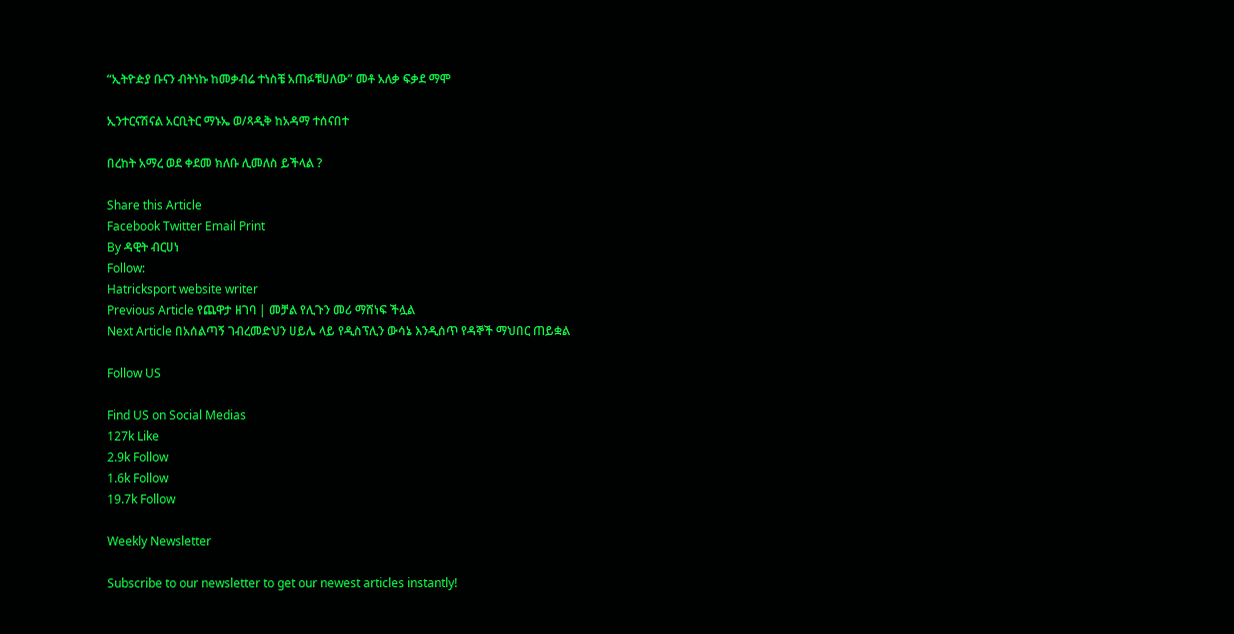“ኢትዮዽያ ቡናን ብትነኩ ከመቃብሬ ተነስቼ አጠፉቹሀለው” መቶ አለቃ ፍቃደ ማሞ

ኢንተርናሽናል አርቢትር ማኑኤ ወ/ጻዲቅ ከአዳማ ተሰናበተ

በረከት አማረ ወደ ቀደመ ክለቡ ሊመለስ ይችላል ?

Share this Article
Facebook Twitter Email Print
By ዳዊት ብርሀነ
Follow:
Hatricksport website writer
Previous Article የጨዋታ ዘገባ | መቻል የሊጉን መሪ ማሸነፍ ችሏል
Next Article በአሰልጣኝ ገብረመድህን ሀይሌ ላይ የዲስፕሊን ውሳኔ እንዲሰጥ የዳኞች ማህበር ጠይቋል

Follow US

Find US on Social Medias
127k Like
2.9k Follow
1.6k Follow
19.7k Follow

Weekly Newsletter

Subscribe to our newsletter to get our newest articles instantly!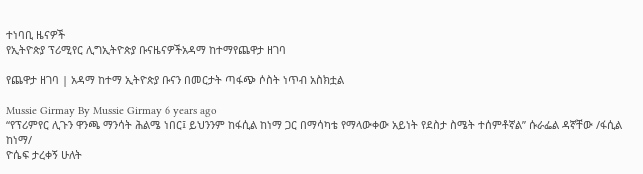ተነባቢ ዜናዎች
የኢትዮጵያ ፕሪሚየር ሊግኢትዮጵያ ቡናዜናዎችአዳማ ከተማየጨዋታ ዘገባ

የጨዋታ ዘገባ | አዳማ ከተማ ኢትዮጵያ ቡናን በመርታት ጣፋጭ ሶስት ነጥብ አስክቷል

Mussie Girmay By Mussie Girmay 6 years ago
“የፕሪምየር ሊጉን ዋንጫ ማንሳት ሕልሜ ነበር፤ ይህንንም ከፋሲል ከነማ ጋር በማሳካቴ የማላውቀው አይነት የደስታ ስሜት ተሰምቶኛል” ሱራፌል ዳኛቸው /ፋሲል ከነማ/
ዮሴፍ ታረቀኝ ሁለት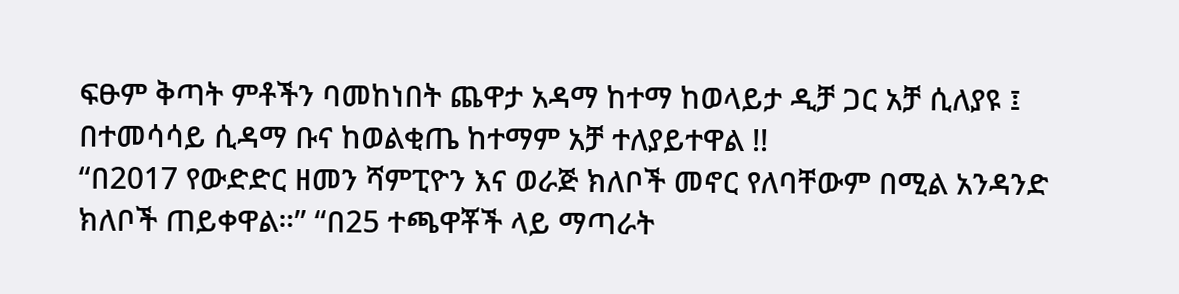ፍፁም ቅጣት ምቶችን ባመከነበት ጨዋታ አዳማ ከተማ ከወላይታ ዲቻ ጋር አቻ ሲለያዩ ፤ በተመሳሳይ ሲዳማ ቡና ከወልቂጤ ከተማም አቻ ተለያይተዋል !!
“በ2017 የውድድር ዘመን ሻምፒዮን እና ወራጅ ክለቦች መኖር የለባቸውም በሚል አንዳንድ ክለቦች ጠይቀዋል።” “በ25 ተጫዋቾች ላይ ማጣራት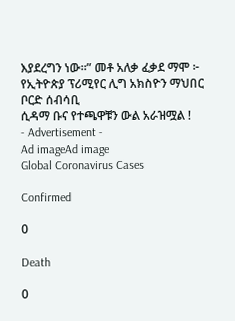እያደረግን ነው።” መቶ አለቃ ፈቃደ ማሞ ፦ የኢትዮጵያ ፕሪሚየር ሊግ አክስዮን ማህበር ቦርድ ሰብሳቢ
ሲዳማ ቡና የተጫዋቹን ውል አራዝሟል !
- Advertisement -
Ad imageAd image
Global Coronavirus Cases

Confirmed

0

Death

0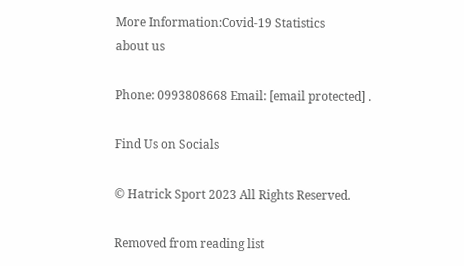More Information:Covid-19 Statistics
about us

Phone: 0993808668 Email: [email protected] .

Find Us on Socials

© Hatrick Sport 2023 All Rights Reserved.

Removed from reading list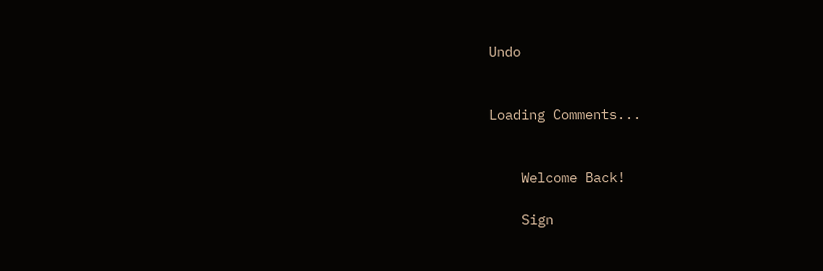Undo


Loading Comments...


    Welcome Back!

    Sign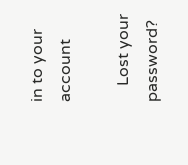in to your account

    Lost your password?